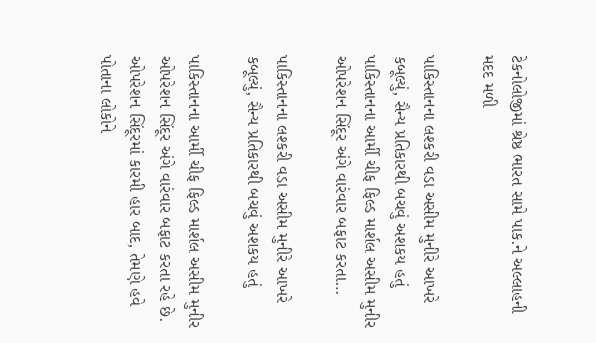ટેકનોલોજીમાં શ્રેષ્ઠ ભારત સામે પાક.ને અલ્લાહની મદદ મળી

પાકિસ્તાનના લશ્કરી વડા અસીમ મુનીરે આખરે કબૂલ્યું, સૈન્ય પ્રતિકારથી બચવું અશકય હતું પાકિસ્તાનના આર્મી ચીફ ફિલ્ડ માર્શલ અસીમ મુનીર ઓપરેશન સિંદૂર અંગે વારંવાર બફાટ કરતા…

પાકિસ્તાનના લશ્કરી વડા અસીમ મુનીરે આખરે કબૂલ્યું, સૈન્ય પ્રતિકારથી બચવું અશકય હતું

પાકિસ્તાનના આર્મી ચીફ ફિલ્ડ માર્શલ અસીમ મુનીર ઓપરેશન સિંદૂર અંગે વારંવાર બફાટ કરતા રહે છે. ઓપરેશન સિંદૂરમાં કારમી હાર બાદ, તેમણે હવે પોતાના લોકોને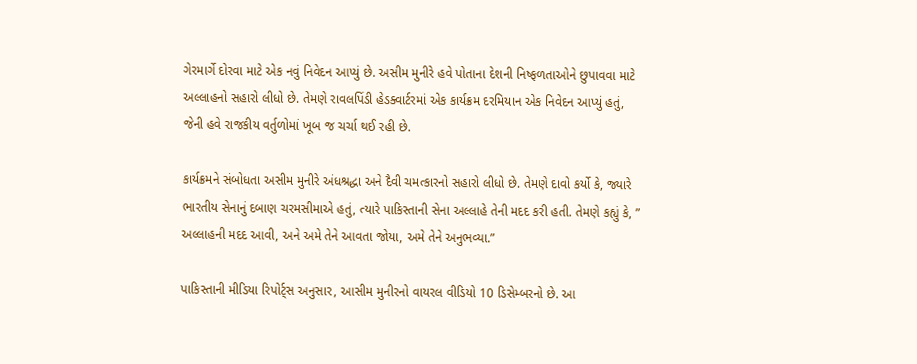ગેરમાર્ગે દોરવા માટે એક નવું નિવેદન આપ્યું છે. અસીમ મુનીરે હવે પોતાના દેશની નિષ્ફળતાઓને છુપાવવા માટે અલ્લાહનો સહારો લીધો છે. તેમણે રાવલપિંડી હેડક્વાર્ટરમાં એક કાર્યક્રમ દરમિયાન એક નિવેદન આપ્યું હતું, જેની હવે રાજકીય વર્તુળોમાં ખૂબ જ ચર્ચા થઈ રહી છે.

કાર્યક્રમને સંબોધતા અસીમ મુનીરે અંધશ્રદ્ધા અને દૈવી ચમત્કારનો સહારો લીધો છે. તેમણે દાવો કર્યો કે, જ્યારે ભારતીય સેનાનું દબાણ ચરમસીમાએ હતું, ત્યારે પાકિસ્તાની સેના અલ્લાહે તેની મદદ કરી હતી. તેમણે કહ્યું કે, ” અલ્લાહની મદદ આવી, અને અમે તેને આવતા જોયા, અમે તેને અનુભવ્યા.”

પાકિસ્તાની મીડિયા રિપોર્ટ્સ અનુસાર, આસીમ મુનીરનો વાયરલ વીડિયો 10 ડિસેમ્બરનો છે. આ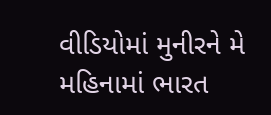વીડિયોમાં મુનીરને મે મહિનામાં ભારત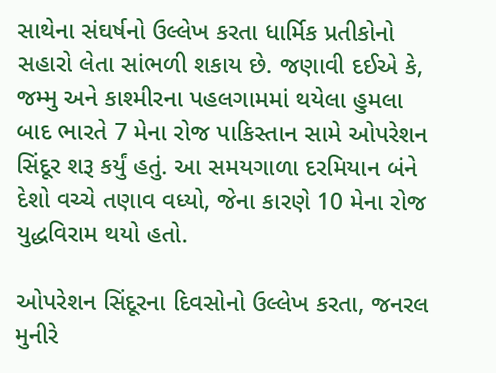સાથેના સંઘર્ષનો ઉલ્લેખ કરતા ધાર્મિક પ્રતીકોનો સહારો લેતા સાંભળી શકાય છે. જણાવી દઈએ કે, જમ્મુ અને કાશ્મીરના પહલગામમાં થયેલા હુમલા બાદ ભારતે 7 મેના રોજ પાકિસ્તાન સામે ઓપરેશન સિંદૂર શરૂ કર્યું હતું. આ સમયગાળા દરમિયાન બંને દેશો વચ્ચે તણાવ વધ્યો, જેના કારણે 10 મેના રોજ યુદ્ધવિરામ થયો હતો.

ઓપરેશન સિંદૂરના દિવસોનો ઉલ્લેખ કરતા, જનરલ મુનીરે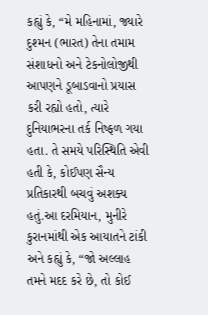કહ્યું કે, “મે મહિનામાં, જ્યારે દુશ્મન (ભારત) તેના તમામ સંશાધનો અને ટેકનોલોજીથી આપણને ડૂબાડવાનો પ્રયાસ કરી રહ્યો હતો, ત્યારે દુનિયાભરના તર્ક નિષ્ફળ ગયા હતા. તે સમયે પરિસ્થિતિ એવી હતી કે, કોઈપણ સૈન્ય પ્રતિકારથી બચવું અશક્ય હતું.આ દરમિયાન, મુનીરે કુરાનમાંથી એક આયાતને ટાંકી અને કહ્યું કે, “જો અલ્લાહ તમને મદદ કરે છે, તો કોઈ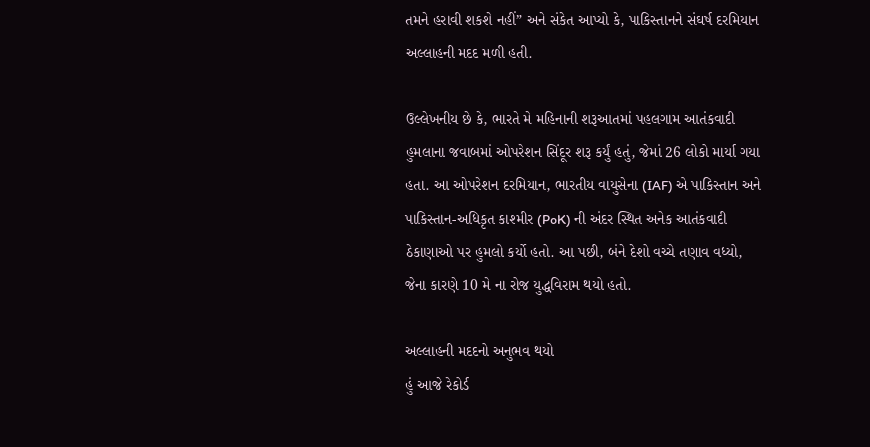તમને હરાવી શકશે નહીં” અને સંકેત આપ્યો કે, પાકિસ્તાનને સંઘર્ષ દરમિયાન અલ્લાહની મદદ મળી હતી.

ઉલ્લેખનીય છે કે, ભારતે મે મહિનાની શરૂઆતમાં પહલગામ આતંકવાદી હુમલાના જવાબમાં ઓપરેશન સિંદૂર શરૂ કર્યું હતું, જેમાં 26 લોકો માર્યા ગયા હતા. આ ઓપરેશન દરમિયાન, ભારતીય વાયુસેના (IAF) એ પાકિસ્તાન અને પાકિસ્તાન-અધિકૃત કાશ્મીર (PoK) ની અંદર સ્થિત અનેક આતંકવાદી ઠેકાણાઓ પર હુમલો કર્યો હતો. આ પછી, બંને દેશો વચ્ચે તણાવ વધ્યો, જેના કારણે 10 મે ના રોજ યુદ્ધવિરામ થયો હતો.

અલ્લાહની મદદનો અનુભવ થયો
હું આજે રેકોર્ડ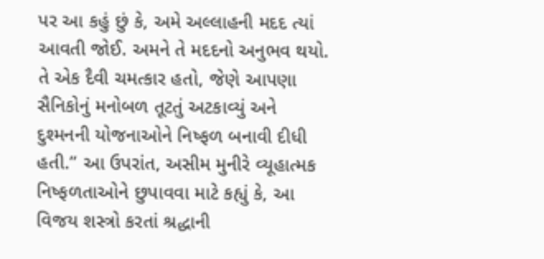પર આ કહું છું કે, અમે અલ્લાહની મદદ ત્યાં આવતી જોઈ. અમને તે મદદનો અનુભવ થયો. તે એક દૈવી ચમત્કાર હતો, જેણે આપણા સૈનિકોનું મનોબળ તૂટતું અટકાવ્યું અને દુશ્મનની યોજનાઓને નિષ્ફળ બનાવી દીધી હતી.” આ ઉપરાંત, અસીમ મુનીરે વ્યૂહાત્મક નિષ્ફળતાઓને છુપાવવા માટે કહ્યું કે, આ વિજય શસ્ત્રો કરતાં શ્રદ્ધાની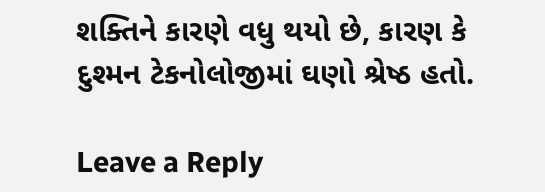શક્તિને કારણે વધુ થયો છે, કારણ કે દુશ્મન ટેકનોલોજીમાં ઘણો શ્રેષ્ઠ હતો.

Leave a Reply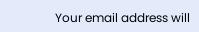Your email address will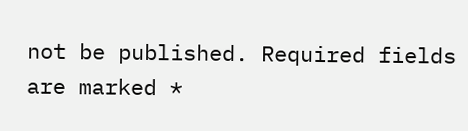not be published. Required fields are marked *